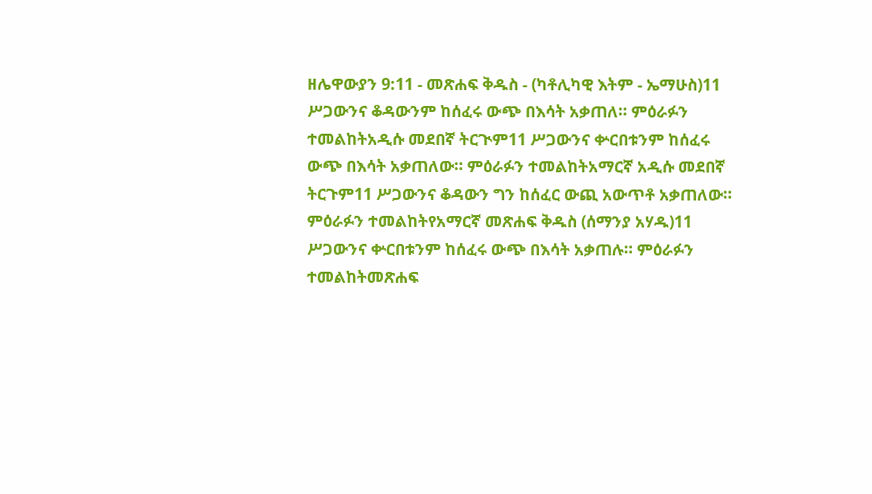ዘሌዋውያን 9:11 - መጽሐፍ ቅዱስ - (ካቶሊካዊ እትም - ኤማሁስ)11 ሥጋውንና ቆዳውንም ከሰፈሩ ውጭ በእሳት አቃጠለ። ምዕራፉን ተመልከትአዲሱ መደበኛ ትርጒም11 ሥጋውንና ቍርበቱንም ከሰፈሩ ውጭ በእሳት አቃጠለው። ምዕራፉን ተመልከትአማርኛ አዲሱ መደበኛ ትርጉም11 ሥጋውንና ቆዳውን ግን ከሰፈር ውጪ አውጥቶ አቃጠለው። ምዕራፉን ተመልከትየአማርኛ መጽሐፍ ቅዱስ (ሰማንያ አሃዱ)11 ሥጋውንና ቍርበቱንም ከሰፈሩ ውጭ በእሳት አቃጠሉ። ምዕራፉን ተመልከትመጽሐፍ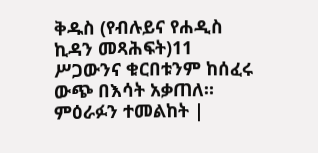ቅዱስ (የብሉይና የሐዲስ ኪዳን መጻሕፍት)11 ሥጋውንና ቁርበቱንም ከሰፈሩ ውጭ በእሳት አቃጠለ። ምዕራፉን ተመልከት |